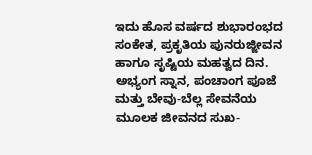ಇದು ಹೊಸ ವರ್ಷದ ಶುಭಾರಂಭದ ಸಂಕೇತ, ಪ್ರಕೃತಿಯ ಪುನರುಜ್ಜೀವನ ಹಾಗೂ ಸೃಷ್ಟಿಯ ಮಹತ್ವದ ದಿನ. ಅಭ್ಯಂಗ ಸ್ನಾನ, ಪಂಚಾಂಗ ಪೂಜೆ ಮತ್ತು ಬೇವು-ಬೆಲ್ಲ ಸೇವನೆಯ ಮೂಲಕ ಜೀವನದ ಸುಖ-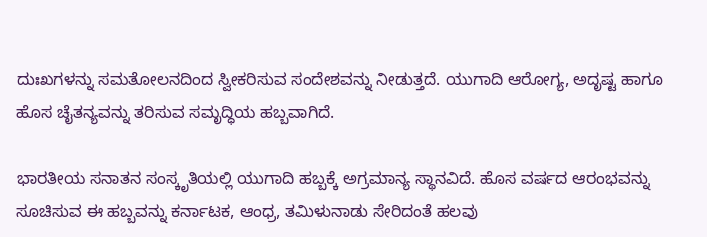ದುಃಖಗಳನ್ನು ಸಮತೋಲನದಿಂದ ಸ್ವೀಕರಿಸುವ ಸಂದೇಶವನ್ನು ನೀಡುತ್ತದೆ. ಯುಗಾದಿ ಆರೋಗ್ಯ, ಅದೃಷ್ಟ ಹಾಗೂ ಹೊಸ ಚೈತನ್ಯವನ್ನು ತರಿಸುವ ಸಮೃದ್ಧಿಯ ಹಬ್ಬವಾಗಿದೆ.

ಭಾರತೀಯ ಸನಾತನ ಸಂಸ್ಕೃತಿಯಲ್ಲಿ ಯುಗಾದಿ ಹಬ್ಬಕ್ಕೆ ಅಗ್ರಮಾನ್ಯ ಸ್ಥಾನವಿದೆ. ಹೊಸ ವರ್ಷದ ಆರಂಭವನ್ನು ಸೂಚಿಸುವ ಈ ಹಬ್ಬವನ್ನು ಕರ್ನಾಟಕ, ಆಂಧ್ರ, ತಮಿಳುನಾಡು ಸೇರಿದಂತೆ ಹಲವು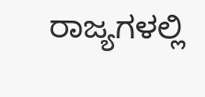ರಾಜ್ಯಗಳಲ್ಲಿ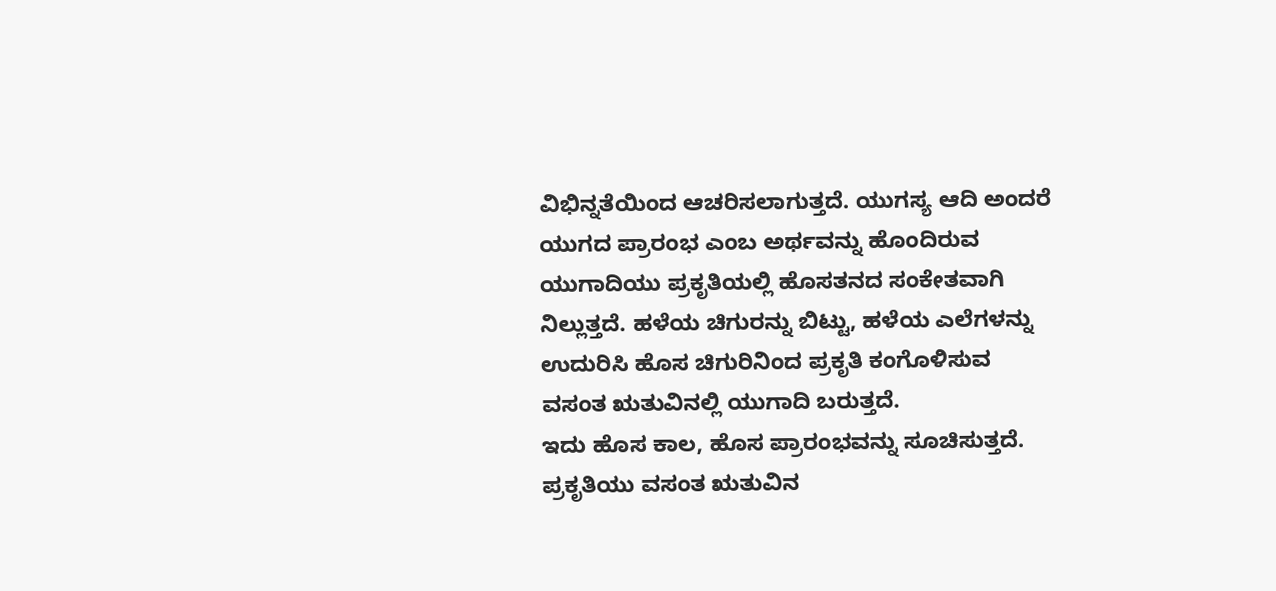ವಿಭಿನ್ನತೆಯಿಂದ ಆಚರಿಸಲಾಗುತ್ತದೆ. ಯುಗಸ್ಯ ಆದಿ ಅಂದರೆ ಯುಗದ ಪ್ರಾರಂಭ ಎಂಬ ಅರ್ಥವನ್ನು ಹೊಂದಿರುವ ಯುಗಾದಿಯು ಪ್ರಕೃತಿಯಲ್ಲಿ ಹೊಸತನದ ಸಂಕೇತವಾಗಿ ನಿಲ್ಲುತ್ತದೆ. ಹಳೆಯ ಚಿಗುರನ್ನು ಬಿಟ್ಟು, ಹಳೆಯ ಎಲೆಗಳನ್ನು ಉದುರಿಸಿ ಹೊಸ ಚಿಗುರಿನಿಂದ ಪ್ರಕೃತಿ ಕಂಗೊಳಿಸುವ ವಸಂತ ಋತುವಿನಲ್ಲಿ ಯುಗಾದಿ ಬರುತ್ತದೆ.
ಇದು ಹೊಸ ಕಾಲ, ಹೊಸ ಪ್ರಾರಂಭವನ್ನು ಸೂಚಿಸುತ್ತದೆ. ಪ್ರಕೃತಿಯು ವಸಂತ ಋತುವಿನ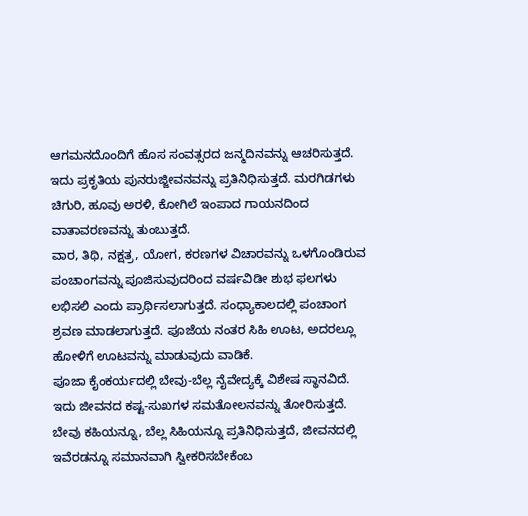ಆಗಮನದೊಂದಿಗೆ ಹೊಸ ಸಂವತ್ಸರದ ಜನ್ಮದಿನವನ್ನು ಆಚರಿಸುತ್ತದೆ. ಇದು ಪ್ರಕೃತಿಯ ಪುನರುಜ್ಜೀವನವನ್ನು ಪ್ರತಿನಿಧಿಸುತ್ತದೆ. ಮರಗಿಡಗಳು ಚಿಗುರಿ, ಹೂವು ಅರಳಿ, ಕೋಗಿಲೆ ಇಂಪಾದ ಗಾಯನದಿಂದ ವಾತಾವರಣವನ್ನು ತುಂಬುತ್ತದೆ.
ವಾರ, ತಿಥಿ, ನಕ್ಷತ್ರ, ಯೋಗ, ಕರಣಗಳ ವಿಚಾರವನ್ನು ಒಳಗೊಂಡಿರುವ ಪಂಚಾಂಗವನ್ನು ಪೂಜಿಸುವುದರಿಂದ ವರ್ಷವಿಡೀ ಶುಭ ಫಲಗಳು ಲಭಿಸಲಿ ಎಂದು ಪ್ರಾರ್ಥಿಸಲಾಗುತ್ತದೆ. ಸಂಧ್ಯಾಕಾಲದಲ್ಲಿ ಪಂಚಾಂಗ ಶ್ರವಣ ಮಾಡಲಾಗುತ್ತದೆ. ಪೂಜೆಯ ನಂತರ ಸಿಹಿ ಊಟ, ಅದರಲ್ಲೂ ಹೋಳಿಗೆ ಊಟವನ್ನು ಮಾಡುವುದು ವಾಡಿಕೆ.
ಪೂಜಾ ಕೈಂಕರ್ಯದಲ್ಲಿ ಬೇವು-ಬೆಲ್ಲ ನೈವೇದ್ಯಕ್ಕೆ ವಿಶೇಷ ಸ್ಥಾನವಿದೆ. ಇದು ಜೀವನದ ಕಷ್ಟ-ಸುಖಗಳ ಸಮತೋಲನವನ್ನು ತೋರಿಸುತ್ತದೆ. ಬೇವು ಕಹಿಯನ್ನೂ, ಬೆಲ್ಲ ಸಿಹಿಯನ್ನೂ ಪ್ರತಿನಿಧಿಸುತ್ತದೆ, ಜೀವನದಲ್ಲಿ ಇವೆರಡನ್ನೂ ಸಮಾನವಾಗಿ ಸ್ವೀಕರಿಸಬೇಕೆಂಬ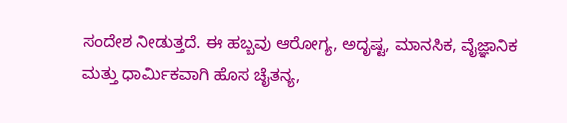ಸಂದೇಶ ನೀಡುತ್ತದೆ. ಈ ಹಬ್ಬವು ಆರೋಗ್ಯ, ಅದೃಷ್ಟ, ಮಾನಸಿಕ, ವೈಜ್ಞಾನಿಕ ಮತ್ತು ಧಾರ್ಮಿಕವಾಗಿ ಹೊಸ ಚೈತನ್ಯ,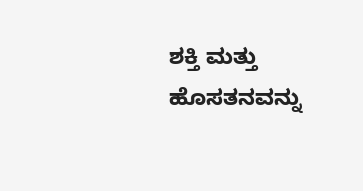ಶಕ್ತಿ ಮತ್ತು ಹೊಸತನವನ್ನು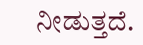ನೀಡುತ್ತದೆ.